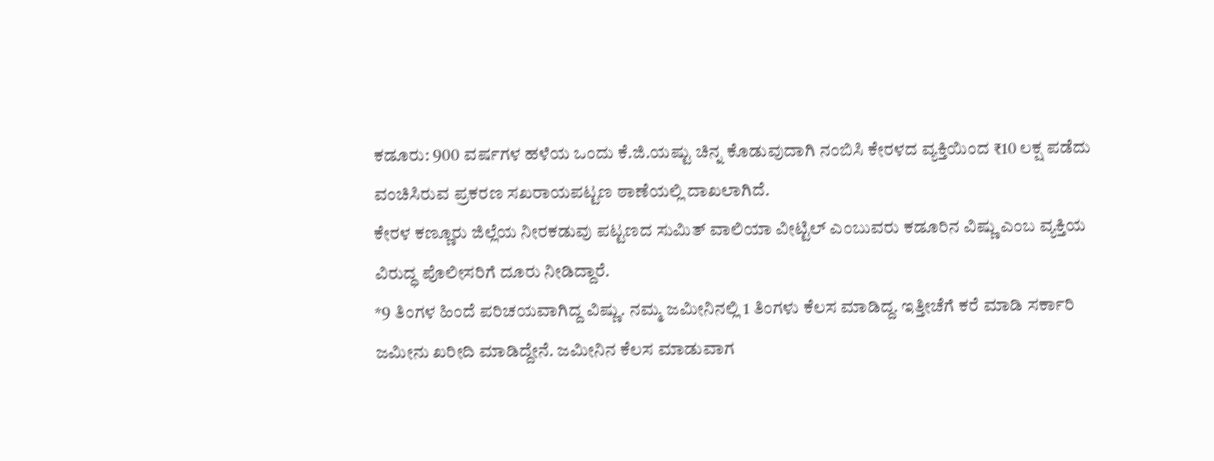ಕಡೂರು: 900 ವರ್ಷಗಳ ಹಳೆಯ ಒಂದು ಕೆ.ಜಿ.ಯಷ್ಟು ಚಿನ್ನ ಕೊಡುವುದಾಗಿ ನಂಬಿಸಿ ಕೇರಳದ ವ್ಯಕ್ತಿಯಿಂದ ₹10 ಲಕ್ಷ ಪಡೆದು ವಂಚಿಸಿರುವ ಪ್ರಕರಣ ಸಖರಾಯಪಟ್ಟಣ ಠಾಣೆಯಲ್ಲಿ ದಾಖಲಾಗಿದೆ.
ಕೇರಳ ಕಣ್ಣೂರು ಜಿಲ್ಲೆಯ ನೀರಕಡುವು ಪಟ್ಟಣದ ಸುಮಿತ್ ವಾಲಿಯಾ ವೀಟ್ಟಿಲ್ ಎಂಬುವರು ಕಡೂರಿನ ವಿಷ್ಣು ಎಂಬ ವ್ಯಕ್ತಿಯ ವಿರುದ್ಧ ಪೊಲೀಸರಿಗೆ ದೂರು ನೀಡಿದ್ದಾರೆ.
*9 ತಿಂಗಳ ಹಿಂದೆ ಪರಿಚಯವಾಗಿದ್ದ ವಿಷ್ಣು. ನಮ್ಮ ಜಮೀನಿನಲ್ಲಿ 1 ತಿಂಗಳು ಕೆಲಸ ಮಾಡಿದ್ದ. ಇತ್ತೀಚೆಗೆ ಕರೆ ಮಾಡಿ ಸರ್ಕಾರಿ ಜಮೀನು ಖರೀದಿ ಮಾಡಿದ್ದೇನೆ. ಜಮೀನಿನ ಕೆಲಸ ಮಾಡುವಾಗ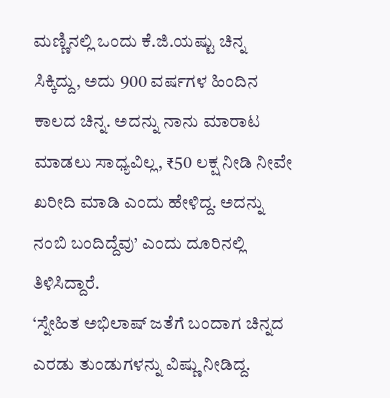ಮಣ್ಣಿನಲ್ಲಿ ಒಂದು ಕೆ.ಜಿ.ಯಷ್ಟು ಚಿನ್ನ ಸಿಕ್ಕಿದ್ದು, ಅದು 900 ವರ್ಷಗಳ ಹಿಂದಿನ ಕಾಲದ ಚಿನ್ನ. ಅದನ್ನು ನಾನು ಮಾರಾಟ ಮಾಡಲು ಸಾಧ್ಯವಿಲ್ಲ, ₹50 ಲಕ್ಷ ನೀಡಿ ನೀವೇ ಖರೀದಿ ಮಾಡಿ ಎಂದು ಹೇಳಿದ್ದ. ಅದನ್ನು ನಂಬಿ ಬಂದಿದ್ದೆವು’ ಎಂದು ದೂರಿನಲ್ಲಿ ತಿಳಿಸಿದ್ದಾರೆ.
‘ಸ್ನೇಹಿತ ಅಭಿಲಾಷ್ ಜತೆಗೆ ಬಂದಾಗ ಚಿನ್ನದ ಎರಡು ತುಂಡುಗಳನ್ನು ವಿಷ್ಣು ನೀಡಿದ್ದ.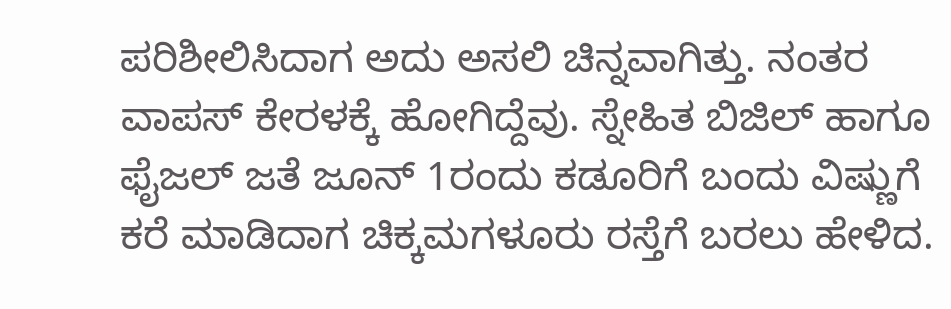ಪರಿಶೀಲಿಸಿದಾಗ ಅದು ಅಸಲಿ ಚಿನ್ನವಾಗಿತ್ತು. ನಂತರ ವಾಪಸ್ ಕೇರಳಕ್ಕೆ ಹೋಗಿದ್ದೆವು. ಸ್ನೇಹಿತ ಬಿಜಿಲ್ ಹಾಗೂ ಫೈಜಲ್ ಜತೆ ಜೂನ್ 1ರಂದು ಕಡೂರಿಗೆ ಬಂದು ವಿಷ್ಣುಗೆ ಕರೆ ಮಾಡಿದಾಗ ಚಿಕ್ಕಮಗಳೂರು ರಸ್ತೆಗೆ ಬರಲು ಹೇಳಿದ.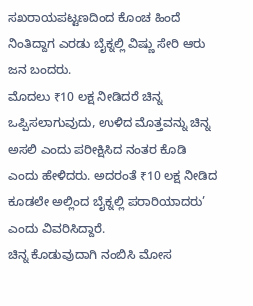ಸಖರಾಯಪಟ್ಟಣದಿಂದ ಕೊಂಚ ಹಿಂದೆ ನಿಂತಿದ್ದಾಗ ಎರಡು ಬೈಕ್ನಲ್ಲಿ ವಿಷ್ಣು ಸೇರಿ ಆರು ಜನ ಬಂದರು.
ಮೊದಲು ₹10 ಲಕ್ಷ ನೀಡಿದರೆ ಚಿನ್ನ ಒಪ್ಪಿಸಲಾಗುವುದು, ಉಳಿದ ಮೊತ್ತವನ್ನು ಚಿನ್ನ ಅಸಲಿ ಎಂದು ಪರೀಕ್ಷಿಸಿದ ನಂತರ ಕೊಡಿ ಎಂದು ಹೇಳಿದರು. ಅದರಂತೆ ₹10 ಲಕ್ಷ ನೀಡಿದ ಕೂಡಲೇ ಅಲ್ಲಿಂದ ಬೈಕ್ನಲ್ಲಿ ಪರಾರಿಯಾದರು’ ಎಂದು ವಿವರಿಸಿದ್ದಾರೆ.
ಚಿನ್ನ ಕೊಡುವುದಾಗಿ ನಂಬಿಸಿ ಮೋಸ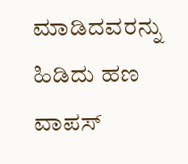ಮಾಡಿದವರನ್ನು ಹಿಡಿದು ಹಣ ವಾಪಸ್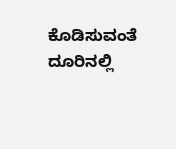ಕೊಡಿಸುವಂತೆ ದೂರಿನಲ್ಲಿ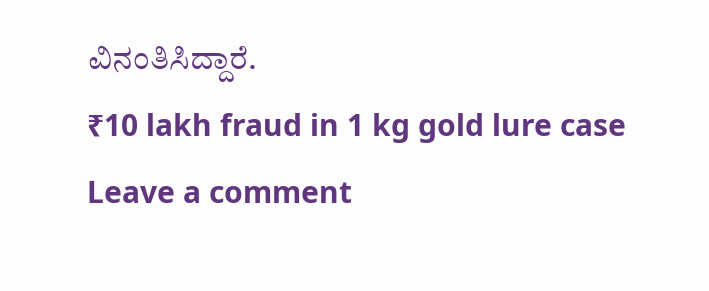ವಿನಂತಿಸಿದ್ದಾರೆ.
₹10 lakh fraud in 1 kg gold lure case
Leave a comment